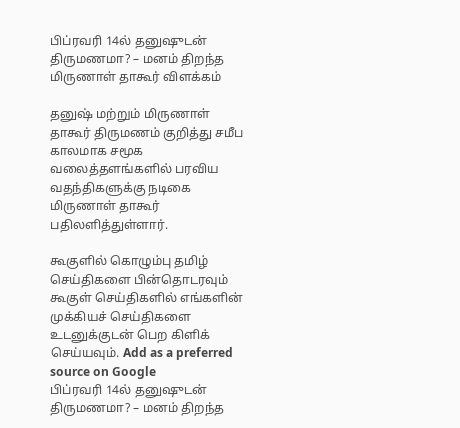பிப்ரவரி 14ல் தனுஷுடன் திருமணமா? – மனம் திறந்த மிருணாள் தாகூர் விளக்கம்

தனுஷ் மற்றும் மிருணாள் தாகூர் திருமணம் குறித்து சமீப காலமாக சமூக வலைத்தளங்களில் பரவிய வதந்திகளுக்கு நடிகை மிருணாள் தாகூர் பதிலளித்துள்ளார்.

கூகுளில் கொழும்பு தமிழ் செய்திகளை பின்தொடரவும் கூகுள் செய்திகளில் எங்களின் முக்கியச் செய்திகளை உடனுக்குடன் பெற கிளிக் செய்யவும். Add as a preferred source on Google
பிப்ரவரி 14ல் தனுஷுடன் திருமணமா? – மனம் திறந்த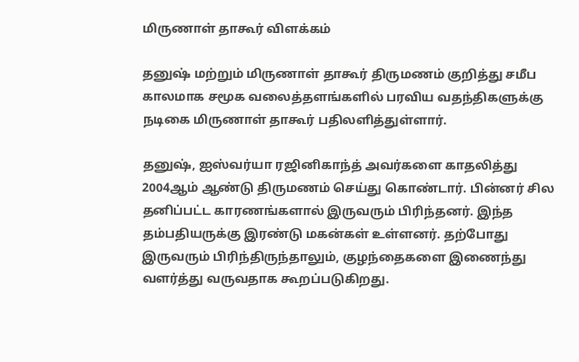மிருணாள் தாகூர் விளக்கம்

தனுஷ் மற்றும் மிருணாள் தாகூர் திருமணம் குறித்து சமீப காலமாக சமூக வலைத்தளங்களில் பரவிய வதந்திகளுக்கு நடிகை மிருணாள் தாகூர் பதிலளித்துள்ளார்.

தனுஷ், ஐஸ்வர்யா ரஜினிகாந்த் அவர்களை காதலித்து 2004ஆம் ஆண்டு திருமணம் செய்து கொண்டார். பின்னர் சில தனிப்பட்ட காரணங்களால் இருவரும் பிரிந்தனர். இந்த தம்பதியருக்கு இரண்டு மகன்கள் உள்ளனர். தற்போது இருவரும் பிரிந்திருந்தாலும், குழந்தைகளை இணைந்து வளர்த்து வருவதாக கூறப்படுகிறது.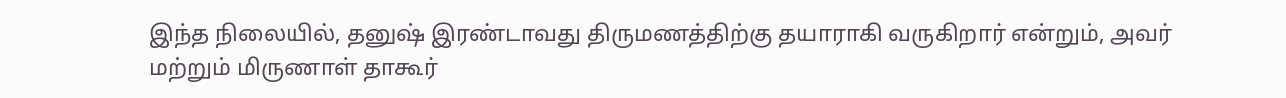இந்த நிலையில், தனுஷ் இரண்டாவது திருமணத்திற்கு தயாராகி வருகிறார் என்றும், அவர் மற்றும் மிருணாள் தாகூர்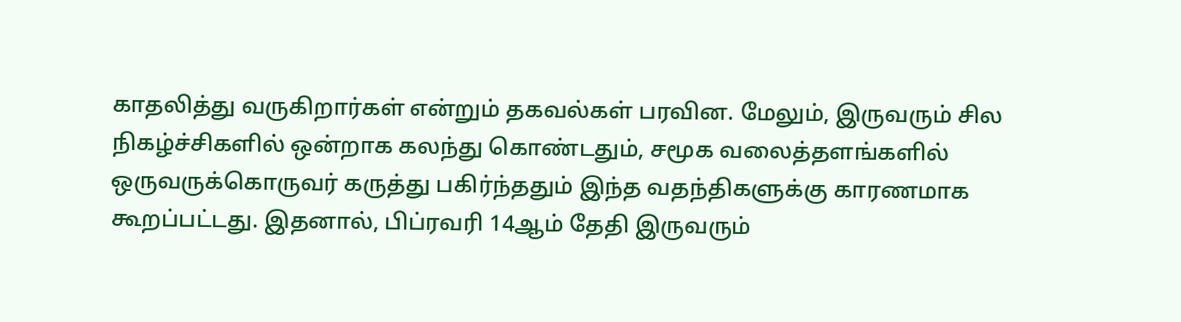காதலித்து வருகிறார்கள் என்றும் தகவல்கள் பரவின. மேலும், இருவரும் சில நிகழ்ச்சிகளில் ஒன்றாக கலந்து கொண்டதும், சமூக வலைத்தளங்களில் ஒருவருக்கொருவர் கருத்து பகிர்ந்ததும் இந்த வதந்திகளுக்கு காரணமாக கூறப்பட்டது. இதனால், பிப்ரவரி 14ஆம் தேதி இருவரும்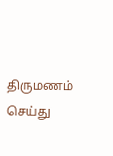திருமணம் செய்து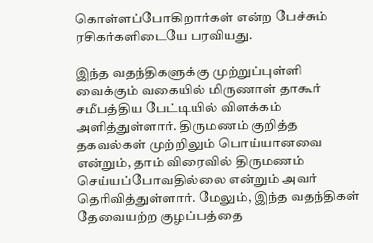கொள்ளப்போகிறார்கள் என்ற பேச்சும் ரசிகர்களிடையே பரவியது.

இந்த வதந்திகளுக்கு முற்றுப்புள்ளி வைக்கும் வகையில் மிருணாள் தாகூர் சமீபத்திய பேட்டியில் விளக்கம் அளித்துள்ளார். திருமணம் குறித்த தகவல்கள் முற்றிலும் பொய்யானவை என்றும், தாம் விரைவில் திருமணம் செய்யப்போவதில்லை என்றும் அவர் தெரிவித்துள்ளார். மேலும், இந்த வதந்திகள் தேவையற்ற குழப்பத்தை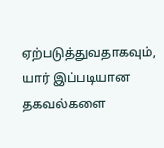ஏற்படுத்துவதாகவும், யார் இப்படியான தகவல்களை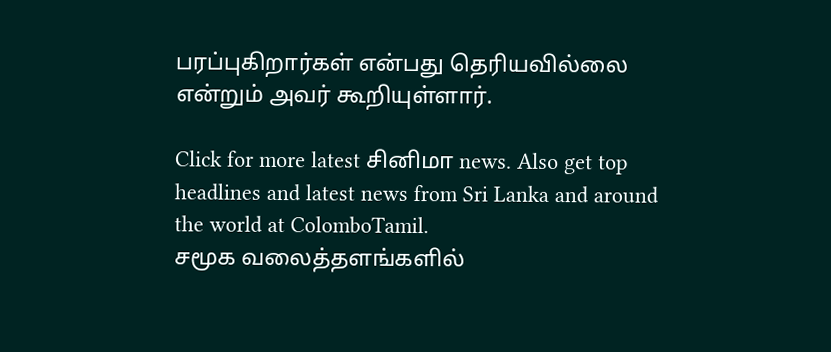பரப்புகிறார்கள் என்பது தெரியவில்லை என்றும் அவர் கூறியுள்ளார்.

Click for more latest சினிமா news. Also get top headlines and latest news from Sri Lanka and around the world at ColomboTamil.
சமூக வலைத்தளங்களில்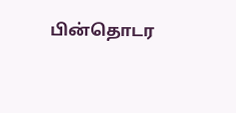பின்தொடர